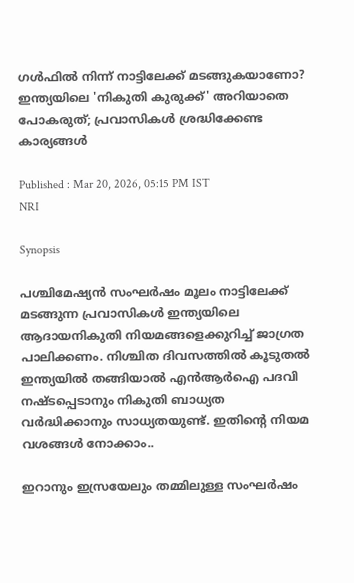ഗള്‍ഫില്‍ നിന്ന് നാട്ടിലേക്ക് മടങ്ങുകയാണോ? ഇന്ത്യയിലെ 'നികുതി കുരുക്ക്' അറിയാതെ പോകരുത്; പ്രവാസികള്‍ ശ്രദ്ധിക്കേണ്ട കാര്യങ്ങള്‍

Published : Mar 20, 2026, 05:15 PM IST
NRI

Synopsis

പശ്ചിമേഷ്യന്‍ സംഘര്‍ഷം മൂലം നാട്ടിലേക്ക് മടങ്ങുന്ന പ്രവാസികള്‍ ഇന്ത്യയിലെ ആദായനികുതി നിയമങ്ങളെക്കുറിച്ച് ജാഗ്രത പാലിക്കണം. നിശ്ചിത ദിവസത്തില്‍ കൂടുതല്‍ ഇന്ത്യയില്‍ തങ്ങിയാല്‍ എന്‍ആര്‍ഐ പദവി നഷ്ടപ്പെടാനും നികുതി ബാധ്യത വര്‍ദ്ധിക്കാനും സാധ്യതയുണ്ട്. ഇതിന്റെ നിയമ വശങ്ങൾ നോക്കാം..

ഇറാനും ഇസ്രയേലും തമ്മിലുള്ള സംഘര്‍ഷം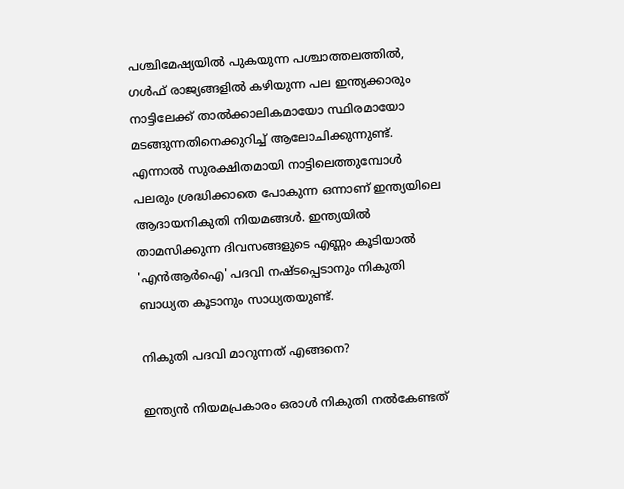പശ്ചിമേഷ്യയില്‍ പുകയുന്ന പശ്ചാത്തലത്തില്‍, ഗള്‍ഫ് രാജ്യങ്ങളില്‍ കഴിയുന്ന പല ഇന്ത്യക്കാരും നാട്ടിലേക്ക് താല്‍ക്കാലികമായോ സ്ഥിരമായോ മടങ്ങുന്നതിനെക്കുറിച്ച് ആലോചിക്കുന്നുണ്ട്. എന്നാല്‍ സുരക്ഷിതമായി നാട്ടിലെത്തുമ്പോള്‍ പലരും ശ്രദ്ധിക്കാതെ പോകുന്ന ഒന്നാണ് ഇന്ത്യയിലെ ആദായനികുതി നിയമങ്ങള്‍. ഇന്ത്യയില്‍ താമസിക്കുന്ന ദിവസങ്ങളുടെ എണ്ണം കൂടിയാല്‍ 'എന്‍ആര്‍ഐ' പദവി നഷ്ടപ്പെടാനും നികുതി ബാധ്യത കൂടാനും സാധ്യതയുണ്ട്.

നികുതി പദവി മാറുന്നത് എങ്ങനെ?

ഇന്ത്യന്‍ നിയമപ്രകാരം ഒരാള്‍ നികുതി നല്‍കേണ്ടത്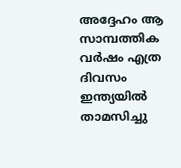അദ്ദേഹം ആ സാമ്പത്തിക വര്‍ഷം എത്ര ദിവസം ഇന്ത്യയില്‍ താമസിച്ചു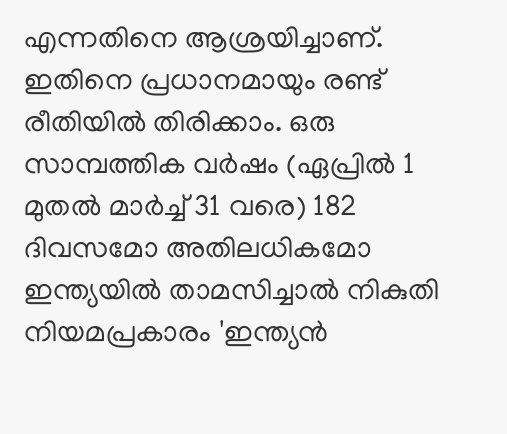എന്നതിനെ ആശ്രയിച്ചാണ്. ഇതിനെ പ്രധാനമായും രണ്ട് രീതിയില്‍ തിരിക്കാം. ഒരു സാമ്പത്തിക വര്‍ഷം (ഏപ്രില്‍ 1 മുതല്‍ മാര്‍ച്ച് 31 വരെ) 182 ദിവസമോ അതിലധികമോ ഇന്ത്യയില്‍ താമസിച്ചാല്‍ നികുതി നിയമപ്രകാരം 'ഇന്ത്യന്‍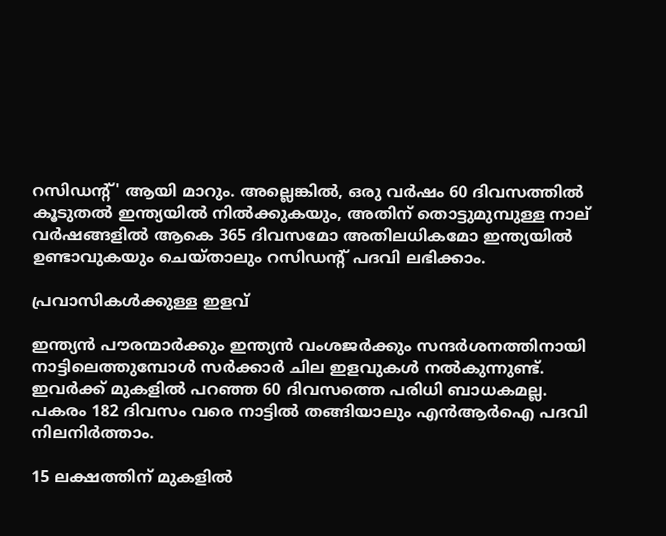റസിഡന്റ്' ആയി മാറും. അല്ലെങ്കില്‍, ഒരു വര്‍ഷം 60 ദിവസത്തില്‍ കൂടുതല്‍ ഇന്ത്യയില്‍ നില്‍ക്കുകയും, അതിന് തൊട്ടുമുമ്പുള്ള നാല് വര്‍ഷങ്ങളില്‍ ആകെ 365 ദിവസമോ അതിലധികമോ ഇന്ത്യയില്‍ ഉണ്ടാവുകയും ചെയ്താലും റസിഡന്റ് പദവി ലഭിക്കാം.

പ്രവാസികള്‍ക്കുള്ള ഇളവ്

ഇന്ത്യന്‍ പൗരന്മാര്‍ക്കും ഇന്ത്യന്‍ വംശജര്‍ക്കും സന്ദര്‍ശനത്തിനായി നാട്ടിലെത്തുമ്പോള്‍ സര്‍ക്കാര്‍ ചില ഇളവുകള്‍ നല്‍കുന്നുണ്ട്. ഇവര്‍ക്ക് മുകളില്‍ പറഞ്ഞ 60 ദിവസത്തെ പരിധി ബാധകമല്ല. പകരം 182 ദിവസം വരെ നാട്ടില്‍ തങ്ങിയാലും എന്‍ആര്‍ഐ പദവി നിലനിര്‍ത്താം.

15 ലക്ഷത്തിന് മുകളില്‍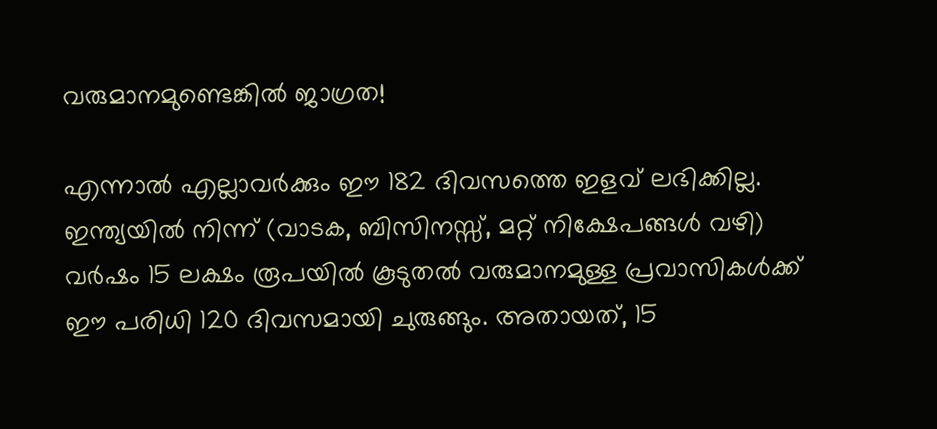വരുമാനമുണ്ടെങ്കില്‍ ജാഗ്രത!

എന്നാല്‍ എല്ലാവര്‍ക്കും ഈ 182 ദിവസത്തെ ഇളവ് ലഭിക്കില്ല. ഇന്ത്യയില്‍ നിന്ന് (വാടക, ബിസിനസ്സ്, മറ്റ് നിക്ഷേപങ്ങള്‍ വഴി) വര്‍ഷം 15 ലക്ഷം രൂപയില്‍ കൂടുതല്‍ വരുമാനമുള്ള പ്രവാസികള്‍ക്ക് ഈ പരിധി 120 ദിവസമായി ചുരുങ്ങും. അതായത്, 15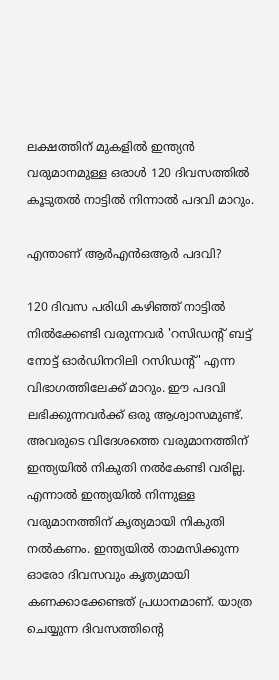ലക്ഷത്തിന് മുകളില്‍ ഇന്ത്യന്‍ വരുമാനമുള്ള ഒരാള്‍ 120 ദിവസത്തില്‍ കൂടുതല്‍ നാട്ടില്‍ നിന്നാല്‍ പദവി മാറും.

എന്താണ് ആര്‍എന്‍ഒആര്‍ പദവി?

120 ദിവസ പരിധി കഴിഞ്ഞ് നാട്ടില്‍ നില്‍ക്കേണ്ടി വരുന്നവര്‍ 'റസിഡന്റ് ബട്ട് നോട്ട് ഓര്‍ഡിനറിലി റസിഡന്റ്' എന്ന വിഭാഗത്തിലേക്ക് മാറും. ഈ പദവി ലഭിക്കുന്നവര്‍ക്ക് ഒരു ആശ്വാസമുണ്ട്. അവരുടെ വിദേശത്തെ വരുമാനത്തിന് ഇന്ത്യയില്‍ നികുതി നല്‍കേണ്ടി വരില്ല. എന്നാല്‍ ഇന്ത്യയില്‍ നിന്നുള്ള വരുമാനത്തിന് കൃത്യമായി നികുതി നല്‍കണം. ഇന്ത്യയില്‍ താമസിക്കുന്ന ഓരോ ദിവസവും കൃത്യമായി കണക്കാക്കേണ്ടത് പ്രധാനമാണ്. യാത്ര ചെയ്യുന്ന ദിവസത്തിന്റെ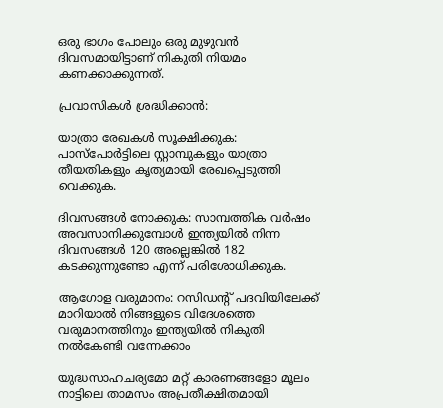ഒരു ഭാഗം പോലും ഒരു മുഴുവന്‍ ദിവസമായിട്ടാണ് നികുതി നിയമം കണക്കാക്കുന്നത്.

പ്രവാസികള്‍ ശ്രദ്ധിക്കാന്‍:

യാത്രാ രേഖകള്‍ സൂക്ഷിക്കുക: പാസ്പോര്‍ട്ടിലെ സ്റ്റാമ്പുകളും യാത്രാ തീയതികളും കൃത്യമായി രേഖപ്പെടുത്തി വെക്കുക.

ദിവസങ്ങള്‍ നോക്കുക: സാമ്പത്തിക വര്‍ഷം അവസാനിക്കുമ്പോള്‍ ഇന്ത്യയില്‍ നിന്ന ദിവസങ്ങള്‍ 120 അല്ലെങ്കില്‍ 182 കടക്കുന്നുണ്ടോ എന്ന് പരിശോധിക്കുക.

ആഗോള വരുമാനം: റസിഡന്റ് പദവിയിലേക്ക് മാറിയാല്‍ നിങ്ങളുടെ വിദേശത്തെ വരുമാനത്തിനും ഇന്ത്യയില്‍ നികുതി നല്‍കേണ്ടി വന്നേക്കാം

യുദ്ധസാഹചര്യമോ മറ്റ് കാരണങ്ങളോ മൂലം നാട്ടിലെ താമസം അപ്രതീക്ഷിതമായി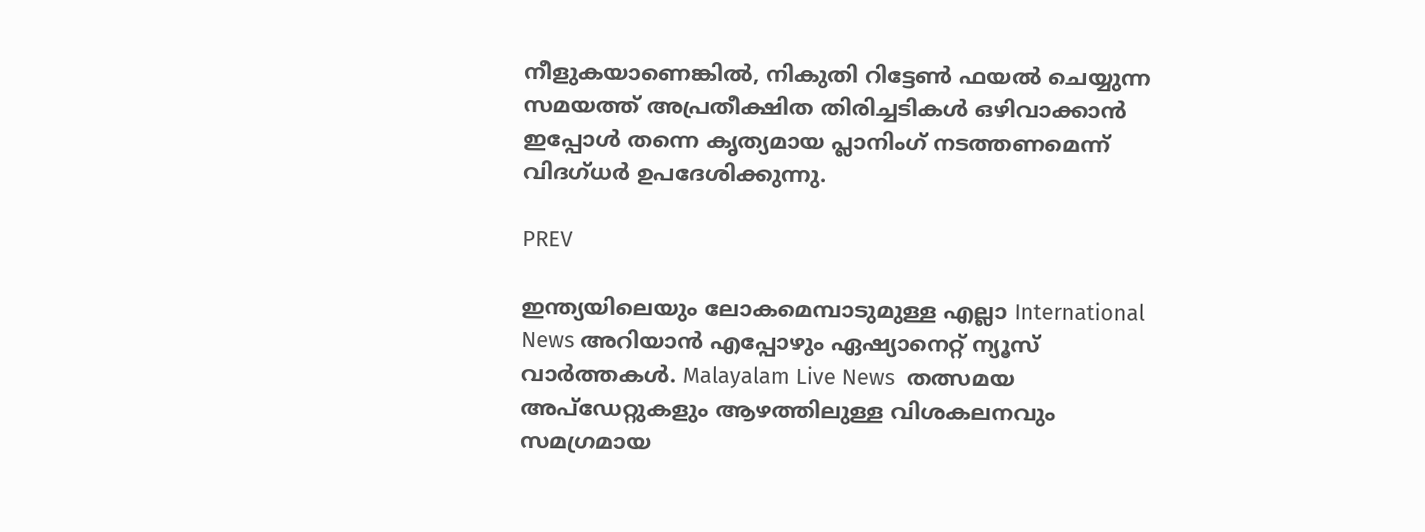നീളുകയാണെങ്കില്‍, നികുതി റിട്ടേണ്‍ ഫയല്‍ ചെയ്യുന്ന സമയത്ത് അപ്രതീക്ഷിത തിരിച്ചടികള്‍ ഒഴിവാക്കാന്‍ ഇപ്പോള്‍ തന്നെ കൃത്യമായ പ്ലാനിംഗ് നടത്തണമെന്ന് വിദഗ്ധര്‍ ഉപദേശിക്കുന്നു.

PREV

ഇന്ത്യയിലെയും ലോകമെമ്പാടുമുള്ള എല്ലാ International News അറിയാൻ എപ്പോഴും ഏഷ്യാനെറ്റ് ന്യൂസ് വാർത്തകൾ. Malayalam Live News  തത്സമയ അപ്‌ഡേറ്റുകളും ആഴത്തിലുള്ള വിശകലനവും സമഗ്രമായ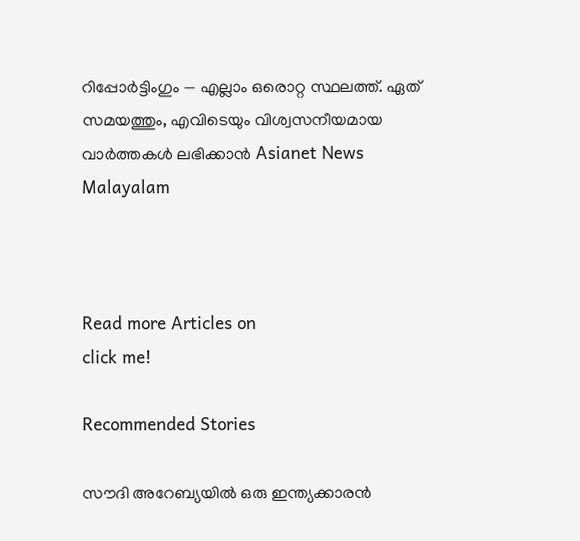റിപ്പോർട്ടിംഗും — എല്ലാം ഒരൊറ്റ സ്ഥലത്ത്. ഏത് സമയത്തും, എവിടെയും വിശ്വസനീയമായ വാർത്തകൾ ലഭിക്കാൻ Asianet News Malayalam



Read more Articles on
click me!

Recommended Stories

സൗദി അറേബ്യയിൽ ഒരു ഇന്ത്യക്കാരൻ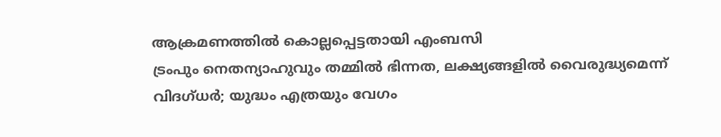ആക്രമണത്തിൽ കൊല്ലപ്പെട്ടതായി എംബസി
ട്രംപും നെതന്യാഹുവും തമ്മിൽ ഭിന്നത, ലക്ഷ്യങ്ങളിൽ വൈരുദ്ധ്യമെന്ന് വിദഗ്ധർ; യുദ്ധം എത്രയും വേഗം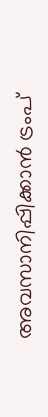അവസാനിപ്പിക്കാൻ ട്രംപ്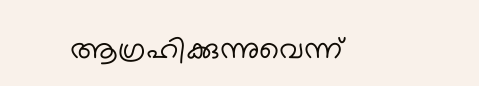ആഗ്രഹിക്കുന്നുവെന്ന്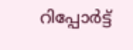റിപ്പോർട്ട്